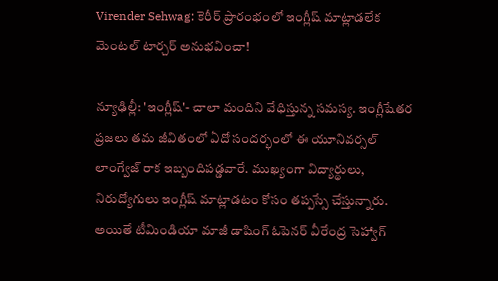Virender Sehwag: కెరీర్ ప్రారంభంలో ఇంగ్లీష్ మాట్లాడలేక మెంటల్ టార్చర్ అనుభవించా!

న్యూఢిల్లీ: 'ఇంగ్లీష్'- చాలా మందిని వేధిస్తున్న సమస్య. ఇంగ్లీషేతర ప్రజలు తమ జీవితంలో ఏదో సందర్భంలో ఈ యూనివర్సల్ లాంగ్వేజ్ రాక ఇబ్బందిపడ్డవారే. ముఖ్యంగా విద్యార్థులు, నిరుద్యోగులు ఇంగ్లీష్ మాట్లాడటం కోసం తప్పస్సే చేస్తున్నారు. అయితే టీమిండియా మాజీ డాషింగ్ ఓపెనర్ వీరేంద్ర సెహ్వాగ్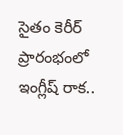సైతం కెరీర్ ప్రారంభంలో ఇంగ్లీష్ రాక..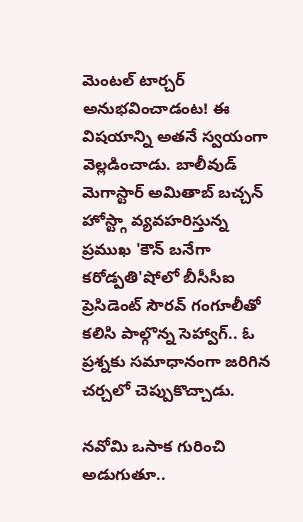మెంటల్ టార్చర్ అనుభవించాడంట! ఈ విషయాన్ని అతనే స్వయంగా వెల్లడించాడు. బాలీవుడ్ మెగాస్టార్ అమితాబ్ బచ్చన్ హోస్ట్గా వ్యవహరిస్తున్న ప్రముఖ 'కౌన్ బనేగా కరోడ్పతి'షోలో బీసీసీఐ ప్రెసిడెంట్ సౌరవ్ గంగూలీతో కలిసి పాల్గొన్న సెహ్వాగ్.. ఓ ప్రశ్నకు సమాధానంగా జరిగిన చర్చలో చెప్పుకొచ్చాడు.

నవోమి ఒసాక గురించి అడుగుతూ..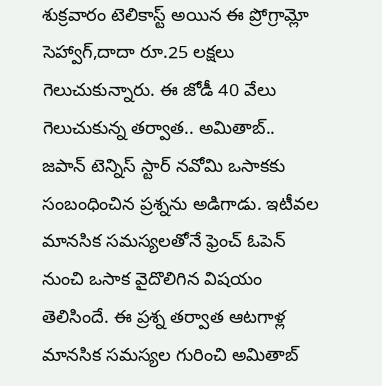శుక్రవారం టెలికాస్ట్ అయిన ఈ ప్రోగ్రామ్లో సెహ్వాగ్,దాదా రూ.25 లక్షలు గెలుచుకున్నారు. ఈ జోడీ 40 వేలు గెలుచుకున్న తర్వాత.. అమితాబ్.. జపాన్ టెన్నిస్ స్టార్ నవోమి ఒసాకకు సంబంధించిన ప్రశ్నను అడిగాడు. ఇటీవల మానసిక సమస్యలతోనే ఫ్రెంచ్ ఓపెన్ నుంచి ఒసాక వైదొలిగిన విషయం తెలిసిందే. ఈ ప్రశ్న తర్వాత ఆటగాళ్ల మానసిక సమస్యల గురించి అమితాబ్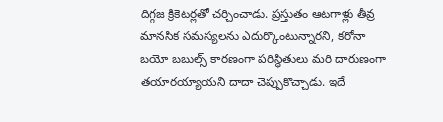దిగ్గజ క్రికెటర్లతో చర్చించాడు. ప్రస్తుతం ఆటగాళ్లు తీవ్ర మానసిక సమస్యలను ఎదుర్కొంటున్నారని, కరోనా బయో బబుల్స్ కారణంగా పరిస్థితులు మరి దారుణంగా తయారయ్యాయని దాదా చెప్పుకొచ్చాడు. ఇదే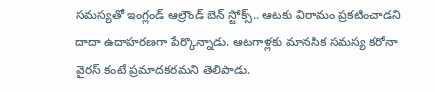సమస్యతో ఇంగ్లండ్ ఆల్రౌండ్ బెన్ స్టోక్స్.. ఆటకు విరామం ప్రకటించాడని దాదా ఉదాహరణగా పేర్కొన్నాడు. ఆటగాళ్లకు మానసిక సమస్య కరోనా వైరస్ కంటే ప్రమాదకరమని తెలిపాడు.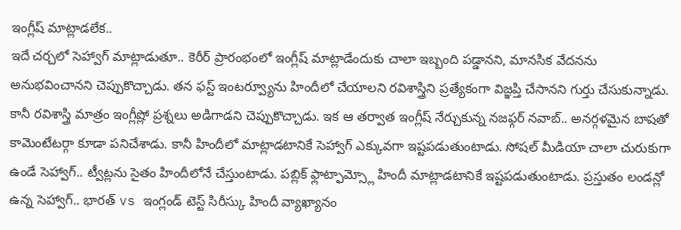ఇంగ్లీష్ మాట్లాడలేక..
ఇదే చర్చలో సెహ్వాగ్ మాట్లాడుతూ.. కెరీర్ ప్రారంభంలో ఇంగ్లీష్ మాట్లాడేందుకు చాలా ఇబ్బంది పడ్డానని, మానసిక వేదనను అనుభవించానని చెప్పుకొచ్చాడు. తన ఫస్ట్ ఇంటర్వ్యూను హిందీలో చేయాలని రవిశాస్త్రిని ప్రత్యేకంగా విజ్ఞప్తి చేసానని గుర్తు చేసుకున్నాడు. కానీ రవిశాస్త్రి మాత్రం ఇంగ్లీష్లో ప్రశ్నలు అడిగాడని చెప్పుకొచ్చాడు. ఇక ఆ తర్వాత ఇంగ్లీష్ నేర్చుకున్న నజఫ్గర్ నవాబ్.. అనర్గళమైన బాషతో కామెంటేటర్గా కూడా పనిచేశాడు. కానీ హిందీలో మాట్లాడటానికే సెహ్వాగ్ ఎక్కువగా ఇష్టపడుతుంటాడు. సోషల్ మీడియా చాలా చురుకుగా ఉండే సెహ్వాగ్.. ట్వీట్లను సైతం హిందీలోనే చేస్తుంటాడు. పబ్లిక్ ఫ్లాట్ఫామ్స్లో హిందీ మాట్లాడటానికే ఇష్టపడుతుంటాడు. ప్రస్తుతం లండన్లో ఉన్న సెహ్వాగ్.. భారత్ vs ఇంగ్లండ్ టెస్ట్ సిరీస్కు హిందీ వ్యాఖ్యానం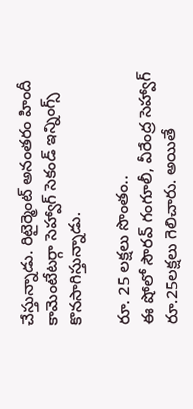చేస్తున్నాడు. రిటైర్మెంట్ అనంతరం హిందీ కామెంటేటర్గా సెహ్వాగ్ సెకండ్ ఇన్నింగ్స్ కొనసాగిస్తున్నాడు.

రూ. 25 లక్షలు సొంతం..
ఈ షోలో సౌరవ్ గంగూలీ, వీరేంద్ర సెహ్వాగ్ రూ.25లక్షలు గెలిచారు. అయితే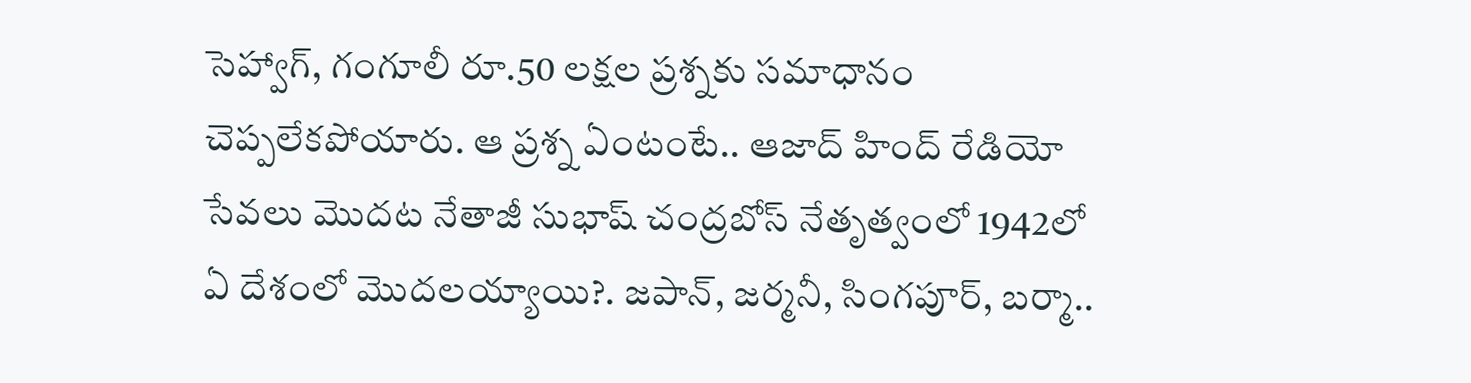సెహ్వాగ్, గంగూలీ రూ.50 లక్షల ప్రశ్నకు సమాధానం చెప్పలేకపోయారు. ఆ ప్రశ్న ఏంటంటే.. ఆజాద్ హింద్ రేడియో సేవలు మొదట నేతాజీ సుభాష్ చంద్రబోస్ నేతృత్వంలో 1942లో ఏ దేశంలో మొదలయ్యాయి?. జపాన్, జర్మనీ, సింగపూర్, బర్మా..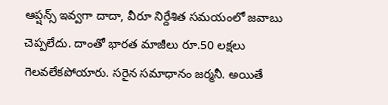ఆప్షన్స్ ఇవ్వగా దాదా, వీరూ నిర్దేశిత సమయంలో జవాబు చెప్పలేదు. దాంతో భారత మాజీలు రూ.50 లక్షలు గెలవలేకపోయారు. సరైన సమాధానం జర్మనీ. అయితే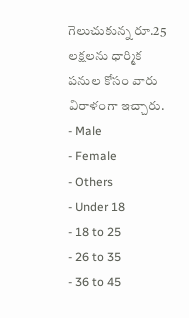గెలుచుకున్న రూ.25 లక్షలను ధార్మిక పనుల కోసం వారు విరాళంగా ఇచ్చారు.
- Male
- Female
- Others
- Under 18
- 18 to 25
- 26 to 35
- 36 to 45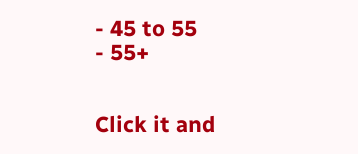- 45 to 55
- 55+


Click it and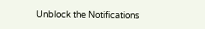Unblock the Notifications